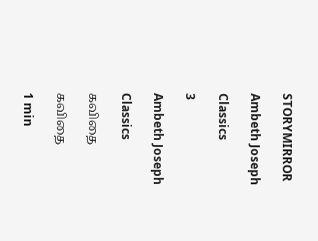STORYMIRROR

Ambeth Joseph

Classics

3

Ambeth Joseph

Classics

கவிதை

கவிதை

1 min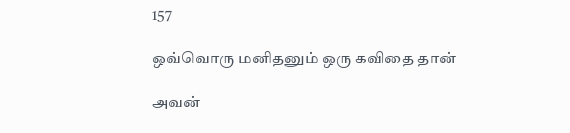157

ஒவ்வொரு மனிதனும் ஒரு கவிதை தான்

அவன்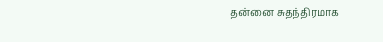தன்னை சுதந்திரமாக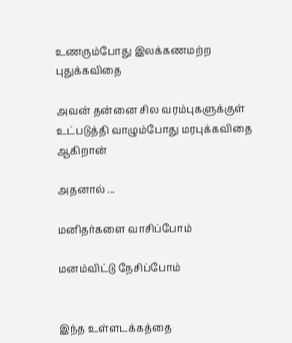உணரும்போது இலக்கணமற்ற புதுக்கவிதை

அவன் தன்னை சில வரம்புகளுக்குள் உட்படுத்தி வாழும்போது மரபுக்கவிதை ஆகிறான்

அதனால் ...

மனிதர்களை வாசிப்போம்

மனம்விட்டு நேசிப்போம்


இந்த உள்ளடக்கத்தை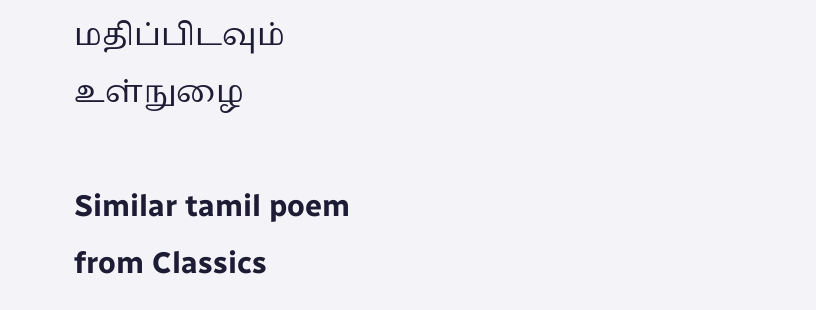மதிப்பிடவும்
உள்நுழை

Similar tamil poem from Classics